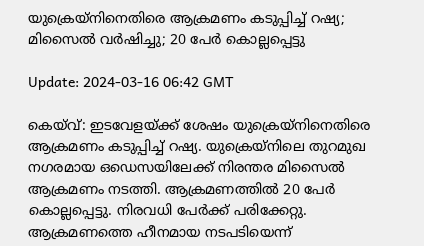യുക്രെയ്നിനെതിരെ ആക്രമണം കടുപ്പിച്ച് റഷ്യ; മിസൈല്‍ വര്‍ഷിച്ചു; 20 പേര്‍ കൊല്ലപ്പെട്ടു

Update: 2024-03-16 06:42 GMT

കെയ്‌വ്: ഇടവേളയ്ക്ക് ശേഷം യുക്രെയ്നിനെതിരെ ആക്രമണം കടുപ്പിച്ച് റഷ്യ. യുക്രെയ്നിലെ തുറമുഖ നഗരമായ ഒഡെസയിലേക്ക് നിരന്തര മിസൈല്‍ ആക്രമണം നടത്തി. ആക്രമണത്തില്‍ 20 പേര്‍ കൊല്ലപ്പെട്ടു. നിരവധി പേര്‍ക്ക് പരിക്കേറ്റു. ആക്രമണത്തെ ഹീനമായ നടപടിയെന്ന്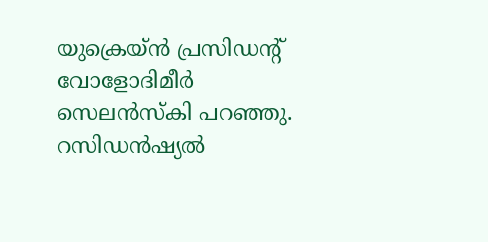യുക്രെയ്ന്‍ പ്രസിഡന്റ് വോളോദിമീര്‍ സെലന്‍സ്‌കി പറഞ്ഞു. റസിഡന്‍ഷ്യല്‍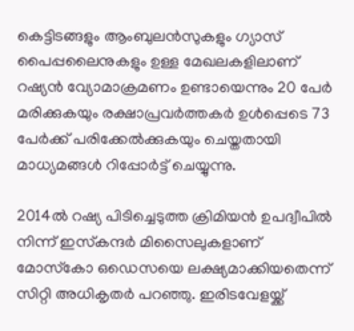കെട്ടിടങ്ങളും ആംബുലന്‍സുകളും ഗ്യാസ് പൈപ്പലൈനുകളും ഉള്ള മേഖലകളിലാണ് റഷ്യന്‍ വ്യോമാക്രമണം ഉണ്ടായെന്നും 20 പേര്‍ മരിക്കുകയും രക്ഷാപ്രവര്‍ത്തകര്‍ ഉള്‍പ്പെടെ 73 പേര്‍ക്ക് പരിക്കേല്‍ക്കുകയും ചെയ്തതായി മാധ്യമങ്ങള്‍ റിപ്പോര്‍ട്ട് ചെയ്യുന്നു.

2014ല്‍ റഷ്യ പിടിച്ചെടുത്ത ക്രിമിയന്‍ ഉപദ്വീപില്‍ നിന്ന് ഇസ്‌കന്ദര്‍ മിസൈലുകളാണ് മോസ്‌കോ ഒഡെസയെ ലക്ഷ്യമാക്കിയതെന്ന് സിറ്റി അധികൃതര്‍ പറഞ്ഞു. ഇരിടവേളയ്ക്ക്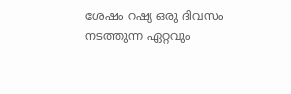ശേഷം റഷ്യ ഒരു ദിവസം നടത്തുന്ന ഏറ്റവും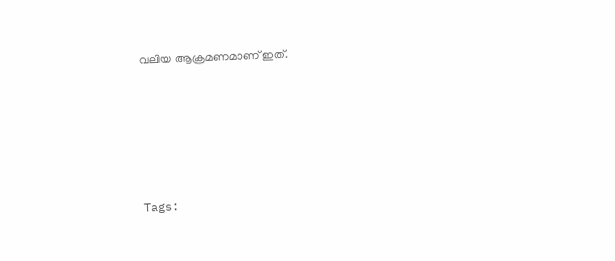വലിയ ആക്രമണമാണ് ഇത്.






Tags: